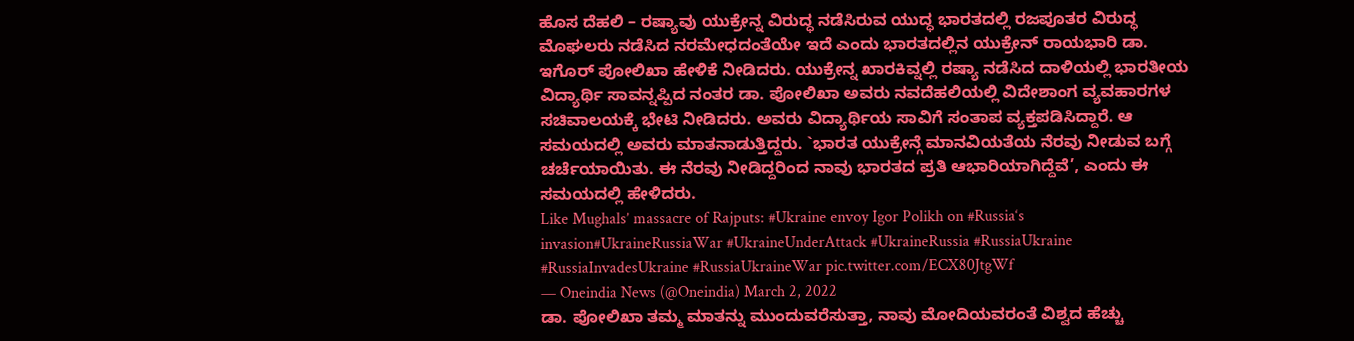ಹೊಸ ದೆಹಲಿ – ರಷ್ಯಾವು ಯುಕ್ರೇನ್ನ ವಿರುದ್ಧ ನಡೆಸಿರುವ ಯುದ್ಧ ಭಾರತದಲ್ಲಿ ರಜಪೂತರ ವಿರುದ್ಧ ಮೊಘಲರು ನಡೆಸಿದ ನರಮೇಧದಂತೆಯೇ ಇದೆ ಎಂದು ಭಾರತದಲ್ಲಿನ ಯುಕ್ರೇನ್ ರಾಯಭಾರಿ ಡಾ. ಇಗೊರ್ ಪೋಲಿಖಾ ಹೇಳಿಕೆ ನೀಡಿದರು. ಯುಕ್ರೇನ್ನ ಖಾರಕಿವ್ನಲ್ಲಿ ರಷ್ಯಾ ನಡೆಸಿದ ದಾಳಿಯಲ್ಲಿ ಭಾರತೀಯ ವಿದ್ಯಾರ್ಥಿ ಸಾವನ್ನಪ್ಪಿದ ನಂತರ ಡಾ. ಪೋಲಿಖಾ ಅವರು ನವದೆಹಲಿಯಲ್ಲಿ ವಿದೇಶಾಂಗ ವ್ಯವಹಾರಗಳ ಸಚಿವಾಲಯಕ್ಕೆ ಭೇಟಿ ನೀಡಿದರು. ಅವರು ವಿದ್ಯಾರ್ಥಿಯ ಸಾವಿಗೆ ಸಂತಾಪ ವ್ಯಕ್ತಪಡಿಸಿದ್ದಾರೆ. ಆ ಸಮಯದಲ್ಲಿ ಅವರು ಮಾತನಾಡುತ್ತಿದ್ದರು. `ಭಾರತ ಯುಕ್ರೇನ್ಗೆ ಮಾನವಿಯತೆಯ ನೆರವು ನೀಡುವ ಬಗ್ಗೆ ಚರ್ಚೆಯಾಯಿತು. ಈ ನೆರವು ನೀಡಿದ್ದರಿಂದ ನಾವು ಭಾರತದ ಪ್ರತಿ ಆಭಾರಿಯಾಗಿದ್ದೆವೆ’, ಎಂದು ಈ ಸಮಯದಲ್ಲಿ ಹೇಳಿದರು.
Like Mughals’ massacre of Rajputs: #Ukraine envoy Igor Polikh on #Russia‘s invasion#UkraineRussiaWar #UkraineUnderAttack #UkraineRussia #RussiaUkraine #RussiaInvadesUkraine #RussiaUkraineWar pic.twitter.com/ECX80JtgWf
— Oneindia News (@Oneindia) March 2, 2022
ಡಾ. ಪೋಲಿಖಾ ತಮ್ಮ ಮಾತನ್ನು ಮುಂದುವರೆಸುತ್ತಾ, ನಾವು ಮೋದಿಯವರಂತೆ ವಿಶ್ವದ ಹೆಚ್ಚು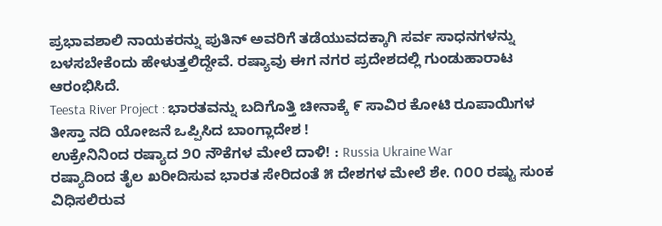ಪ್ರಭಾವಶಾಲಿ ನಾಯಕರನ್ನು ಪುತಿನ್ ಅವರಿಗೆ ತಡೆಯುವದಕ್ಕಾಗಿ ಸರ್ವ ಸಾಧನಗಳನ್ನು ಬಳಸಬೇಕೆಂದು ಹೇಳುತ್ತಲಿದ್ದೇವೆ. ರಷ್ಯಾವು ಈಗ ನಗರ ಪ್ರದೇಶದಲ್ಲಿ ಗುಂಡುಹಾರಾಟ ಆರಂಭಿಸಿದೆ.
Teesta River Project : ಭಾರತವನ್ನು ಬದಿಗೊತ್ತಿ ಚೀನಾಕ್ಕೆ ೯ ಸಾವಿರ ಕೋಟಿ ರೂಪಾಯಿಗಳ ತೀಸ್ತಾ ನದಿ ಯೋಜನೆ ಒಪ್ಪಿಸಿದ ಬಾಂಗ್ಲಾದೇಶ !
ಉಕ್ರೇನಿನಿಂದ ರಷ್ಯಾದ ೨೦ ನೌಕೆಗಳ ಮೇಲೆ ದಾಳಿ! : Russia Ukraine War
ರಷ್ಯಾದಿಂದ ತೈಲ ಖರೀದಿಸುವ ಭಾರತ ಸೇರಿದಂತೆ ೫ ದೇಶಗಳ ಮೇಲೆ ಶೇ. ೧೦೦ ರಷ್ಟು ಸುಂಕ ವಿಧಿಸಲಿರುವ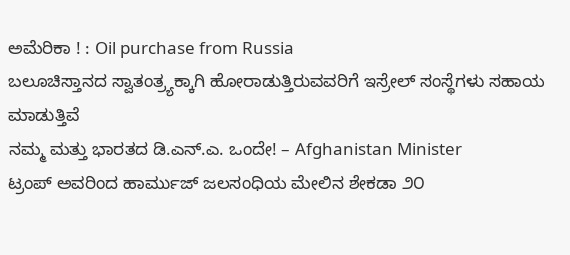ಅಮೆರಿಕಾ ! : Oil purchase from Russia
ಬಲೂಚಿಸ್ತಾನದ ಸ್ವಾತಂತ್ರ್ಯಕ್ಕಾಗಿ ಹೋರಾಡುತ್ತಿರುವವರಿಗೆ ಇಸ್ರೇಲ್ ಸಂಸ್ಥೆಗಳು ಸಹಾಯ ಮಾಡುತ್ತಿವೆ
ನಮ್ಮ ಮತ್ತು ಭಾರತದ ಡಿ.ಎನ್.ಎ. ಒಂದೇ! – Afghanistan Minister
ಟ್ರಂಪ್ ಅವರಿಂದ ಹಾರ್ಮುಜ್ ಜಲಸಂಧಿಯ ಮೇಲಿನ ಶೇಕಡಾ ೨೦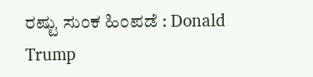ರಷ್ಟು ಸುಂಕ ಹಿಂಪಡೆ : Donald Trump